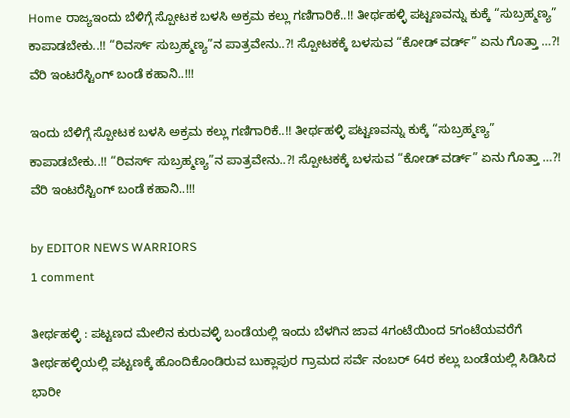Home ರಾಜ್ಯಇಂದು ಬೆಳಿಗ್ಗೆ ಸ್ಪೋಟಕ ಬಳಸಿ ಅಕ್ರಮ ಕಲ್ಲು ಗಣಿಗಾರಿಕೆ..!! ತೀರ್ಥಹಳ್ಳಿ ಪಟ್ಟಣವನ್ನು ಕುಕ್ಕೆ “ಸುಬ್ರಹ್ಮಣ್ಯ” ಕಾಪಾಡಬೇಕು..!! “ರಿವರ್ಸ್ ಸುಬ್ರಹ್ಮಣ್ಯ”ನ ಪಾತ್ರವೇನು..?! ಸ್ಪೋಟಕಕ್ಕೆ ಬಳಸುವ “ಕೋಡ್ ವರ್ಡ್” ಏನು ಗೊತ್ತಾ ‌…?! ವೆರಿ ಇಂಟರೆಸ್ಟಿಂಗ್ ಬಂಡೆ ಕಹಾನಿ..!!!

ಇಂದು ಬೆಳಿಗ್ಗೆ ಸ್ಪೋಟಕ ಬಳಸಿ ಅಕ್ರಮ ಕಲ್ಲು ಗಣಿಗಾರಿಕೆ..!! ತೀರ್ಥಹಳ್ಳಿ ಪಟ್ಟಣವನ್ನು ಕುಕ್ಕೆ “ಸುಬ್ರಹ್ಮಣ್ಯ” ಕಾಪಾಡಬೇಕು..!! “ರಿವರ್ಸ್ ಸುಬ್ರಹ್ಮಣ್ಯ”ನ ಪಾತ್ರವೇನು..?! ಸ್ಪೋಟಕಕ್ಕೆ ಬಳಸುವ “ಕೋಡ್ ವರ್ಡ್” ಏನು ಗೊತ್ತಾ ‌…?! ವೆರಿ ಇಂಟರೆಸ್ಟಿಂಗ್ ಬಂಡೆ ಕಹಾನಿ..!!!

by EDITOR NEWS WARRIORS
1 comment

ತೀರ್ಥಹಳ್ಳಿ : ಪಟ್ಟಣದ ಮೇಲಿನ ಕುರುವಳ್ಳಿ ಬಂಡೆಯಲ್ಲಿ ಇಂದು ಬೆಳಗಿನ ಜಾವ 4ಗಂಟೆಯಿಂದ 5ಗಂಟೆಯವರೆಗೆ ತೀರ್ಥಹಳ್ಳಿಯಲ್ಲಿ ಪಟ್ಟಣಕ್ಕೆ ಹೊಂದಿಕೊಂಡಿರುವ ಬುಕ್ಲಾಪುರ ಗ್ರಾಮದ ಸರ್ವೆ ನಂಬರ್ 64ರ ಕಲ್ಲು ಬಂಡೆಯಲ್ಲಿ ಸಿಡಿಸಿದ ಭಾರೀ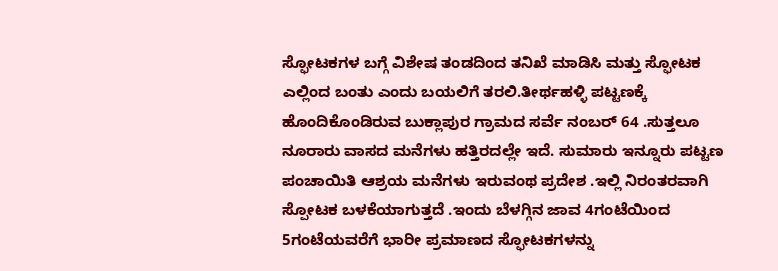ಸ್ಫೋಟಕಗಳ ಬಗ್ಗೆ ವಿಶೇಷ ತಂಡದಿಂದ ತನಿಖೆ ಮಾಡಿಸಿ ಮತ್ತು ಸ್ಫೋಟಕ ಎಲ್ಲಿಂದ ಬಂತು ಎಂದು ಬಯಲಿಗೆ ತರಲಿ.ತೀರ್ಥಹಳ್ಳಿ ಪಟ್ಟಣಕ್ಕೆ ಹೊಂದಿಕೊಂಡಿರುವ ಬುಕ್ಲಾಪುರ ಗ್ರಾಮದ ಸರ್ವೆ ನಂಬರ್ 64 .ಸುತ್ತಲೂ ನೂರಾರು ವಾಸದ ಮನೆಗಳು ಹತ್ತಿರದಲ್ಲೇ ಇದೆ. ಸುಮಾರು ಇನ್ನೂರು ಪಟ್ಟಣ ಪಂಚಾಯಿತಿ ಆಶ್ರಯ ಮನೆಗಳು ಇರುವಂಥ ಪ್ರದೇಶ .ಇಲ್ಲಿ ನಿರಂತರವಾಗಿ ಸ್ಪೋಟಕ ಬಳಕೆಯಾಗುತ್ತದೆ .ಇಂದು ಬೆಳಗ್ಗಿನ ಜಾವ 4ಗಂಟೆಯಿಂದ 5ಗಂಟೆಯವರೆಗೆ ಭಾರೀ ಪ್ರಮಾಣದ ಸ್ಫೋಟಕಗಳನ್ನು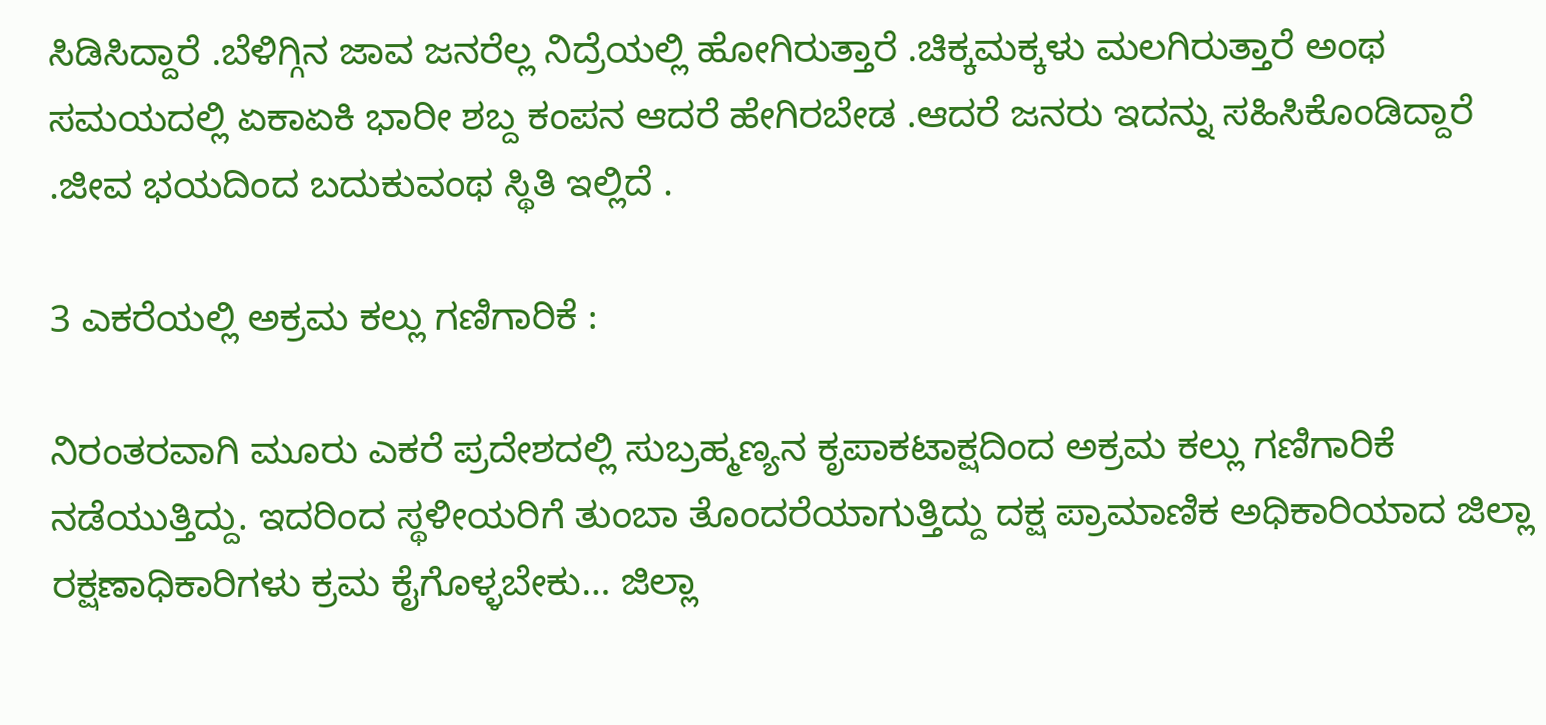ಸಿಡಿಸಿದ್ದಾರೆ .ಬೆಳಿಗ್ಗಿನ ಜಾವ ಜನರೆಲ್ಲ ನಿದ್ರೆಯಲ್ಲಿ ಹೋಗಿರುತ್ತಾರೆ .ಚಿಕ್ಕಮಕ್ಕಳು ಮಲಗಿರುತ್ತಾರೆ ಅಂಥ ಸಮಯದಲ್ಲಿ ಏಕಾಏಕಿ ಭಾರೀ ಶಬ್ದ ಕಂಪನ ಆದರೆ ಹೇಗಿರಬೇಡ .ಆದರೆ ಜನರು ಇದನ್ನು ಸಹಿಸಿಕೊಂಡಿದ್ದಾರೆ .ಜೀವ ಭಯದಿಂದ ಬದುಕುವಂಥ ಸ್ಥಿತಿ ಇಲ್ಲಿದೆ .

3 ಎಕರೆಯಲ್ಲಿ ಅಕ್ರಮ ಕಲ್ಲು ಗಣಿಗಾರಿಕೆ :

ನಿರಂತರವಾಗಿ ಮೂರು ಎಕರೆ ಪ್ರದೇಶದಲ್ಲಿ ಸುಬ್ರಹ್ಮಣ್ಯನ ಕೃಪಾಕಟಾಕ್ಷದಿಂದ ಅಕ್ರಮ ಕಲ್ಲು ಗಣಿಗಾರಿಕೆ ನಡೆಯುತ್ತಿದ್ದು. ಇದರಿಂದ ಸ್ಥಳೀಯರಿಗೆ ತುಂಬಾ ತೊಂದರೆಯಾಗುತ್ತಿದ್ದು ದಕ್ಷ ಪ್ರಾಮಾಣಿಕ ಅಧಿಕಾರಿಯಾದ ಜಿಲ್ಲಾ ರಕ್ಷಣಾಧಿಕಾರಿಗಳು ಕ್ರಮ ಕೈಗೊಳ್ಳಬೇಕು… ಜಿಲ್ಲಾ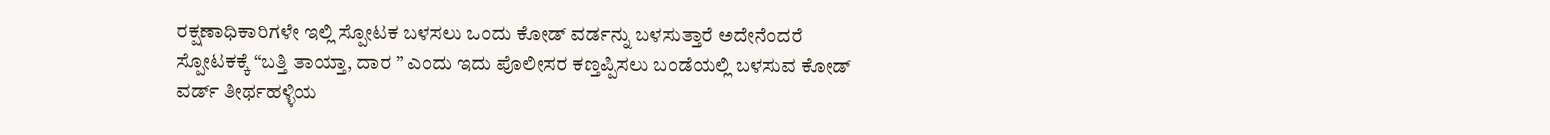ರಕ್ಷಣಾಧಿಕಾರಿಗಳೇ ಇಲ್ಲಿ ಸ್ಪೋಟಕ ಬಳಸಲು ಒಂದು ಕೋಡ್ ವರ್ಡನ್ನು ಬಳಸುತ್ತಾರೆ ಅದೇನೆಂದರೆ ಸ್ಪೋಟಕಕ್ಕೆ “ಬತ್ತಿ ತಾಯ್ತಾ, ದಾರ ” ಎಂದು ಇದು ಪೊಲೀಸರ ಕಣ್ತಪ್ಪಿಸಲು ಬಂಡೆಯಲ್ಲಿ ಬಳಸುವ ಕೋಡ್ ವರ್ಡ್ ತೀರ್ಥಹಳ್ಳಿಯ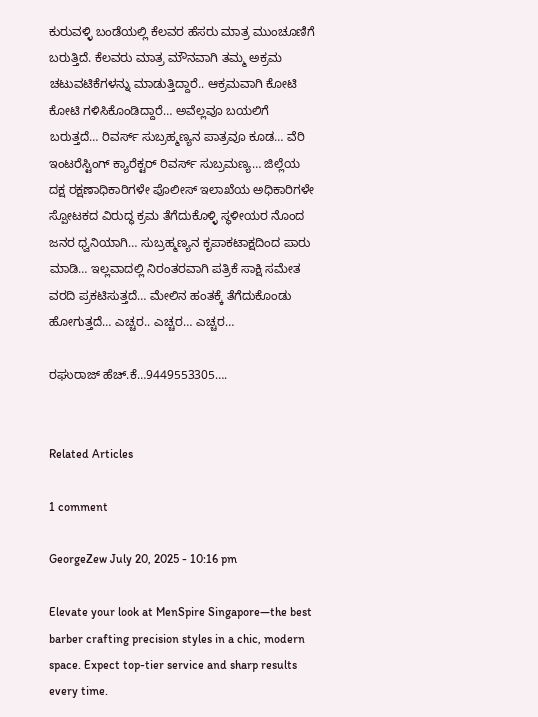ಕುರುವಳ್ಳಿ ಬಂಡೆಯಲ್ಲಿ ಕೆಲವರ ಹೆಸರು ಮಾತ್ರ ಮುಂಚೂಣಿಗೆ ಬರುತ್ತಿದೆ. ಕೆಲವರು ಮಾತ್ರ ಮೌನವಾಗಿ ತಮ್ಮ ಅಕ್ರಮ ಚಟುವಟಿಕೆಗಳನ್ನು ಮಾಡುತ್ತಿದ್ದಾರೆ.. ಆಕ್ರಮವಾಗಿ ಕೋಟಿ ಕೋಟಿ ಗಳಿಸಿಕೊಂಡಿದ್ದಾರೆ… ಅವೆಲ್ಲವೂ ಬಯಲಿಗೆ ಬರುತ್ತದೆ… ರಿವರ್ಸ್ ಸುಬ್ರಹ್ಮಣ್ಯನ ಪಾತ್ರವೂ ಕೂಡ… ವೆರಿ ಇಂಟರೆಸ್ಟಿಂಗ್ ಕ್ಯಾರೆಕ್ಟರ್ ರಿವರ್ಸ್ ಸುಬ್ರಮಣ್ಯ… ಜಿಲ್ಲೆಯ ದಕ್ಷ ರಕ್ಷಣಾಧಿಕಾರಿಗಳೇ ಪೊಲೀಸ್ ಇಲಾಖೆಯ ಅಧಿಕಾರಿಗಳೇ ಸ್ಪೋಟಕದ ವಿರುದ್ಧ ಕ್ರಮ ತೆಗೆದುಕೊಳ್ಳಿ ಸ್ಥಳೀಯರ ನೊಂದ ಜನರ ಧ್ವನಿಯಾಗಿ… ಸುಬ್ರಹ್ಮಣ್ಯನ ಕೃಪಾಕಟಾಕ್ಷದಿಂದ ಪಾರು ಮಾಡಿ… ಇಲ್ಲವಾದಲ್ಲಿ ನಿರಂತರವಾಗಿ ಪತ್ರಿಕೆ ಸಾಕ್ಷಿ ಸಮೇತ ವರದಿ ಪ್ರಕಟಿಸುತ್ತದೆ… ಮೇಲಿನ ಹಂತಕ್ಕೆ ತೆಗೆದುಕೊಂಡು ಹೋಗುತ್ತದೆ… ಎಚ್ಚರ.. ಎಚ್ಚರ… ಎಚ್ಚರ…

ರಘುರಾಜ್ ಹೆಚ್.ಕೆ…9449553305….


Related Articles

1 comment

GeorgeZew July 20, 2025 - 10:16 pm

Elevate your look at MenSpire Singapore—the best barber crafting precision styles in a chic, modern space. Expect top-tier service and sharp results every time.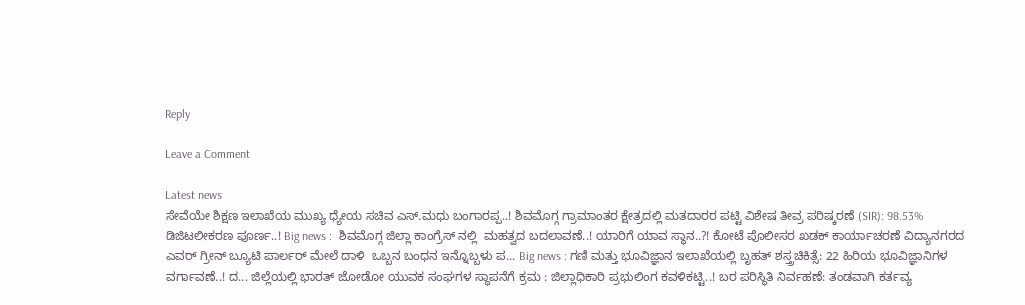Reply

Leave a Comment

Latest news
ಸೇವೆಯೇ ಶಿಕ್ಷಣ ಇಲಾಖೆಯ ಮುಖ್ಯ ಧ್ಯೇಯ ಸಚಿವ ಎಸ್.ಮಧು ಬಂಗಾರಪ್ಪ..! ಶಿವಮೊಗ್ಗ ಗ್ರಾಮಾಂತರ ಕ್ಷೇತ್ರದಲ್ಲಿ ಮತದಾರರ ಪಟ್ಟಿ ವಿಶೇಷ ತೀವ್ರ ಪರಿಷ್ಕರಣೆ (SIR): 98.53% ಡಿಜಿಟಲೀಕರಣ ಪೂರ್ಣ..! Big news :  ಶಿವಮೊಗ್ಗ ಜಿಲ್ಲಾ ಕಾಂಗ್ರೆಸ್ ನಲ್ಲಿ  ಮಹತ್ವದ ಬದಲಾವಣೆ..! ಯಾರಿಗೆ ಯಾವ ಸ್ಥಾನ..?! ಕೋಟೆ ಪೊಲೀಸರ ಖಡಕ್ ಕಾರ್ಯಾಚರಣೆ ವಿದ್ಯಾನಗರದ ಎವರ್ ಗ್ರೀನ್ ಬ್ಯೂಟಿ ಪಾರ್ಲರ್ ಮೇಲೆ ದಾಳಿ  ಒಬ್ಬನ ಬಂಧನ ಇನ್ನೊಬ್ಬಳು ಪ... Big news : ಗಣಿ ಮತ್ತು ಭೂವಿಜ್ಞಾನ ಇಲಾಖೆಯಲ್ಲಿ ಬೃಹತ್ ಶಸ್ತ್ರಚಿಕಿತ್ಸೆ: 22 ಹಿರಿಯ ಭೂವಿಜ್ಞಾನಿಗಳ ವರ್ಗಾವಣೆ..! ದ... ಜಿಲ್ಲೆಯಲ್ಲಿ ಭಾರತ್ ಜೋಡೋ ಯುವಕ ಸಂಘಗಳ ಸ್ಥಾಪನೆಗೆ ಕ್ರಮ : ಜಿಲ್ಲಾಧಿಕಾರಿ ಪ್ರಭುಲಿಂಗ ಕವಳಿಕಟ್ಟಿ..! ಬರ ಪರಿಸ್ಥಿತಿ ನಿರ್ವಹಣೆ: ತಂಡವಾಗಿ ಕರ್ತವ್ಯ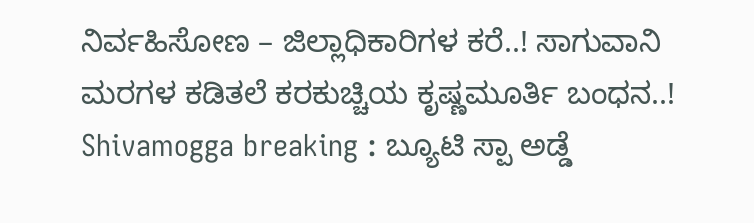ನಿರ್ವಹಿಸೋಣ – ಜಿಲ್ಲಾಧಿಕಾರಿಗಳ ಕರೆ..! ಸಾಗುವಾನಿ ಮರಗಳ ಕಡಿತಲೆ ಕರಕುಚ್ಚಿಯ ಕೃಷ್ಣಮೂರ್ತಿ ಬಂಧನ..! Shivamogga breaking : ಬ್ಯೂಟಿ ಸ್ಪಾ ಅಡ್ಡೆ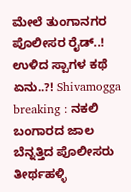ಮೇಲೆ ತುಂಗಾನಗರ ಪೊಲೀಸರ ರೈಡ್..! ಉಳಿದ ಸ್ಪಾಗಳ ಕಥೆ ಏನು..?! Shivamogga breaking : ನಕಲಿ ಬಂಗಾರದ ಜಾಲ ಬೆನ್ನತ್ತಿದ ಪೊಲೀಸರು ತೀರ್ಥಹಳ್ಳಿ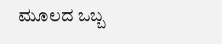ಮೂಲದ ಒಬ್ಬ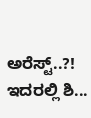ಅರೆಸ್ಟ್..?! ಇದರಲ್ಲಿ ಶಿ...